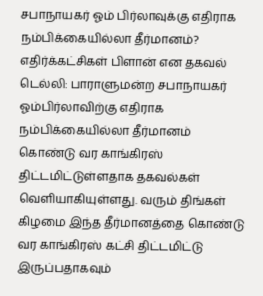சபாநாயகர் ஓம் பிர்லாவுக்கு எதிராக நம்பிக்கையில்லா தீர்மானம்? எதிர்க்கட்சிகள் பிளான் என தகவல்
டெல்லி: பாராளுமன்ற சபாநாயகர் ஓம்பிர்லாவிற்கு எதிராக நம்பிக்கையில்லா தீர்மானம் கொண்டு வர காங்கிரஸ் திட்டமிட்டுள்ளதாக தகவல்கள் வெளியாகியுள்ளது. வரும் திங்கள் கிழமை இந்த தீர்மானத்தை கொண்டு வர காங்கிரஸ் கட்சி திட்டமிட்டு இருப்பதாகவும்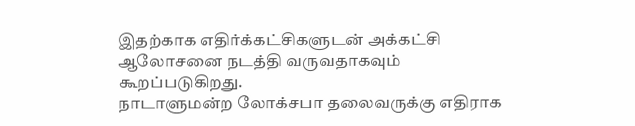இதற்காக எதிர்க்கட்சிகளுடன் அக்கட்சி ஆலோசனை நடத்தி வருவதாகவும் கூறப்படுகிறது.
நாடாளுமன்ற லோக்சபா தலைவருக்கு எதிராக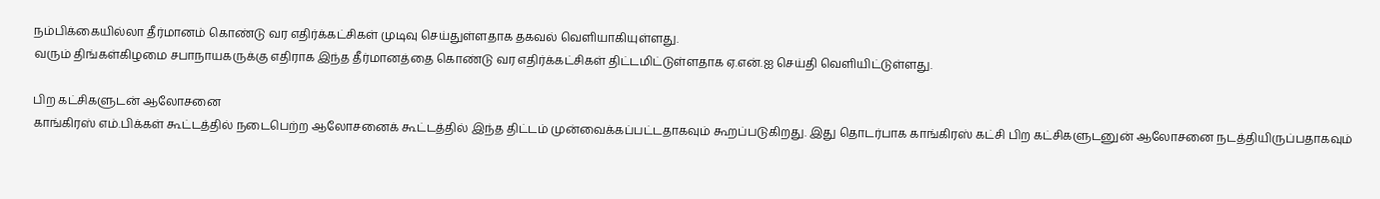நம்பிக்கையில்லா தீர்மானம் கொண்டு வர எதிர்க்கட்சிகள் முடிவு செய்துள்ளதாக தகவல் வெளியாகியுள்ளது.
வரும் திங்கள்கிழமை சபாநாயகருக்கு எதிராக இந்த தீர்மானத்தை கொண்டு வர எதிர்க்கட்சிகள் திட்டமிட்டுள்ளதாக ஏ.என்.ஐ செய்தி வெளியிட்டுள்ளது.

பிற கட்சிகளுடன் ஆலோசனை
காங்கிரஸ் எம்.பிக்கள் கூட்டத்தில் நடைபெற்ற ஆலோசனைக் கூட்டத்தில் இந்த திட்டம் முன்வைக்கப்பட்டதாகவும் கூறப்படுகிறது. இது தொடர்பாக காங்கிரஸ் கட்சி பிற கட்சிகளுடனுன் ஆலோசனை நடத்தியிருப்பதாகவும்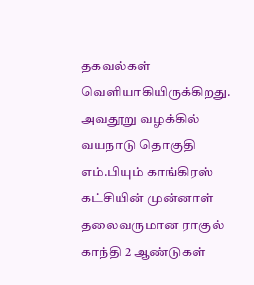தகவல்கள் வெளியாகியிருக்கிறது. அவதூறு வழக்கில் வயநாடு தொகுதி எம்.பியும் காங்கிரஸ் கட்சியின் முன்னாள் தலைவருமான ராகுல் காந்தி 2 ஆண்டுகள்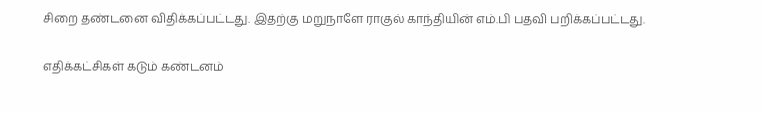சிறை தண்டனை விதிக்கப்பட்டது. இதற்கு மறுநாளே ராகுல் காந்தியின் எம்.பி பதவி பறிக்கப்பட்டது.

எதிக்கட்சிகள் கடும் கண்டனம்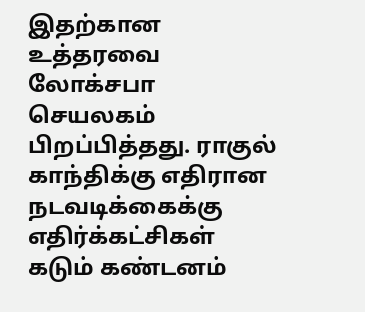இதற்கான உத்தரவை லோக்சபா செயலகம் பிறப்பித்தது. ராகுல் காந்திக்கு எதிரான நடவடிக்கைக்கு எதிர்க்கட்சிகள் கடும் கண்டனம்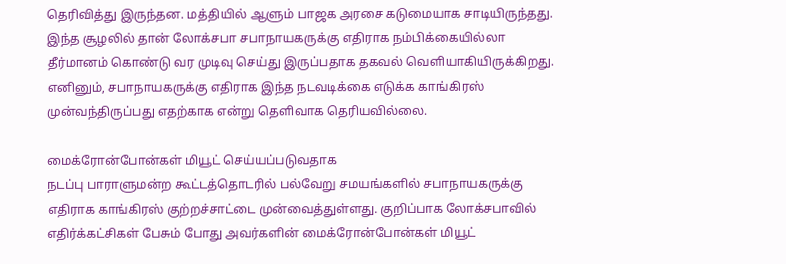தெரிவித்து இருந்தன. மத்தியில் ஆளும் பாஜக அரசை கடுமையாக சாடியிருந்தது. இந்த சூழலில் தான் லோக்சபா சபாநாயகருக்கு எதிராக நம்பிக்கையில்லா தீர்மானம் கொண்டு வர முடிவு செய்து இருப்பதாக தகவல் வெளியாகியிருக்கிறது. எனினும், சபாநாயகருக்கு எதிராக இந்த நடவடிக்கை எடுக்க காங்கிரஸ் முன்வந்திருப்பது எதற்காக என்று தெளிவாக தெரியவில்லை.

மைக்ரோன்போன்கள் மியூட் செய்யப்படுவதாக
நடப்பு பாராளுமன்ற கூட்டத்தொடரில் பல்வேறு சமயங்களில் சபாநாயகருக்கு எதிராக காங்கிரஸ் குற்றச்சாட்டை முன்வைத்துள்ளது. குறிப்பாக லோக்சபாவில் எதிர்க்கட்சிகள் பேசும் போது அவர்களின் மைக்ரோன்போன்கள் மியூட்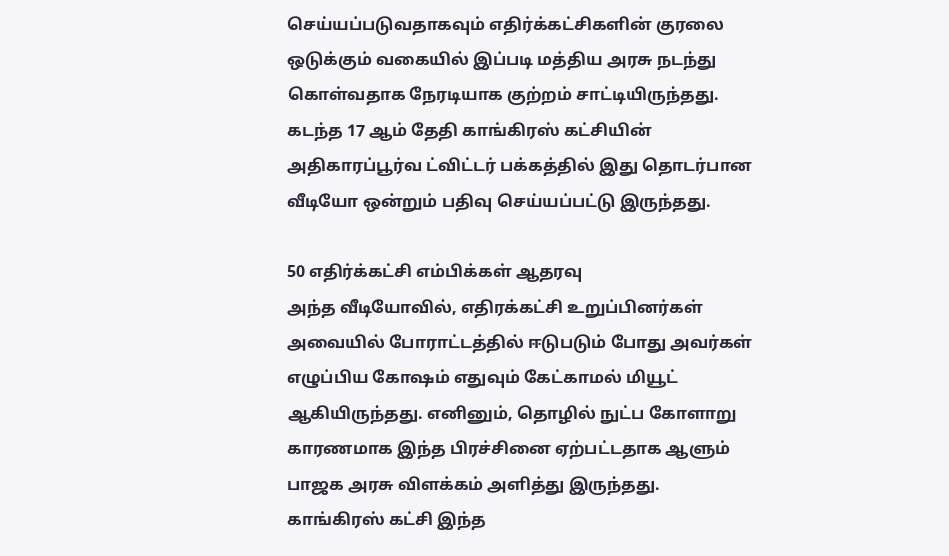செய்யப்படுவதாகவும் எதிர்க்கட்சிகளின் குரலை ஒடுக்கும் வகையில் இப்படி மத்திய அரசு நடந்து கொள்வதாக நேரடியாக குற்றம் சாட்டியிருந்தது. கடந்த 17 ஆம் தேதி காங்கிரஸ் கட்சியின் அதிகாரப்பூர்வ ட்விட்டர் பக்கத்தில் இது தொடர்பான வீடியோ ஒன்றும் பதிவு செய்யப்பட்டு இருந்தது.

50 எதிர்க்கட்சி எம்பிக்கள் ஆதரவு
அந்த வீடியோவில், எதிரக்கட்சி உறுப்பினர்கள் அவையில் போராட்டத்தில் ஈடுபடும் போது அவர்கள் எழுப்பிய கோஷம் எதுவும் கேட்காமல் மியூட் ஆகியிருந்தது. எனினும், தொழில் நுட்ப கோளாறு காரணமாக இந்த பிரச்சினை ஏற்பட்டதாக ஆளும் பாஜக அரசு விளக்கம் அளித்து இருந்தது.
காங்கிரஸ் கட்சி இந்த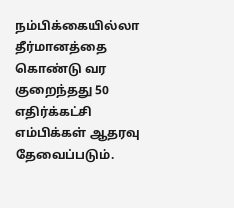நம்பிக்கையில்லா தீர்மானத்தை கொண்டு வர குறைந்தது 50 எதிர்க்கட்சி எம்பிக்கள் ஆதரவு தேவைப்படும்.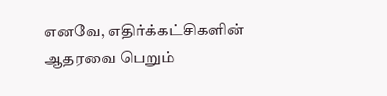எனவே, எதிர்க்கட்சிகளின் ஆதரவை பெறும்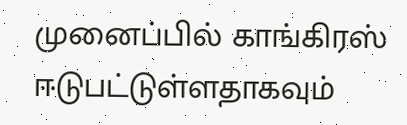முனைப்பில் காங்கிரஸ் ஈடுபட்டுள்ளதாகவும்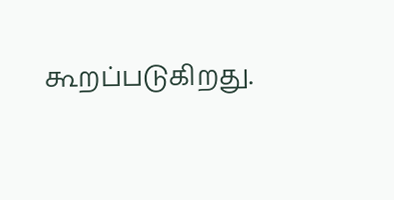கூறப்படுகிறது.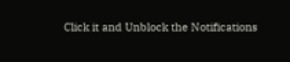Click it and Unblock the Notifications